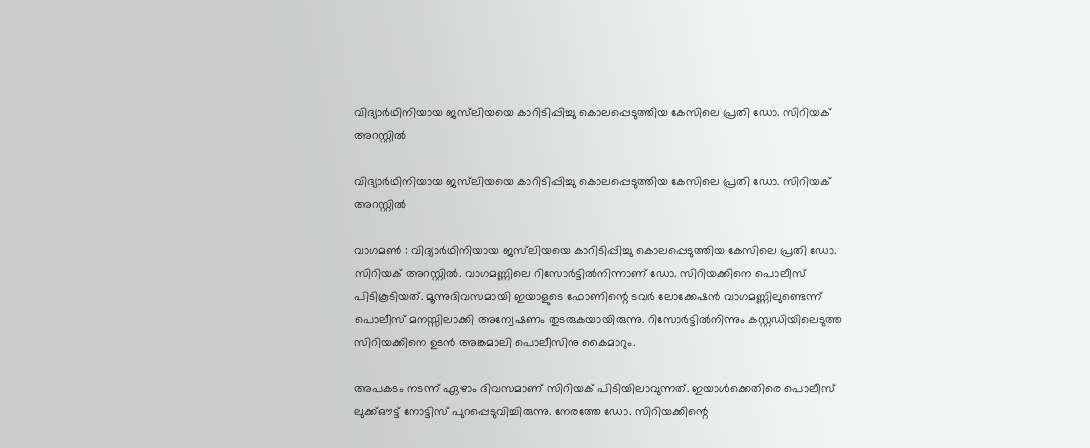വിദ്യാർഥിനിയായ ജസ്‍ലിയയെ കാറിടിപ്പിച്ചു കൊലപ്പെടുത്തിയ കേസിലെ പ്രതി ‍ഡോ. സിറിയക് അറസ്റ്റിൽ

വിദ്യാർഥിനിയായ ജസ്‍ലിയയെ കാറിടിപ്പിച്ചു കൊലപ്പെടുത്തിയ കേസിലെ പ്രതി ‍ഡോ. സിറിയക് അറസ്റ്റിൽ

വാഗമൺ : വിദ്യാർഥിനിയായ ജസ്‍ലിയയെ കാറിടിപ്പിച്ചു കൊലപ്പെടുത്തിയ കേസിലെ പ്രതി ‍ഡോ. സിറിയക് അറസ്റ്റിൽ. വാഗമണ്ണിലെ റിസോർട്ടിൽനിന്നാണ് ‍ഡോ. സിറിയക്കിനെ പൊലീസ് പിടികൂടിയത്. മൂന്നുദിവസമായി ഇയാളുടെ ഫോണിന്റെ ടവർ ലോക്കേഷൻ വാഗമണ്ണിലുണ്ടെന്ന് പൊലീസ് മനസ്സിലാക്കി അന്വേഷണം തുടരുകയായിരുന്നു. റിസോർട്ടിൽനിന്നും കസ്റ്റഡിയിലെടുത്ത സിറിയക്കിനെ ഉടൻ അങ്കമാലി പൊലീസിനു കൈമാറും.

അപകടം നടന്ന് ഏഴാം ദിവസമാണ് സിറിയക് പിടിയിലാവുന്നത്. ഇയാൾക്കെതിരെ പൊലീസ് ലുക്ക്ഔട്ട് നോട്ടിസ് പുറപ്പെടുവിച്ചിരുന്നു. നേരത്തേ ഡോ. സിറിയക്കിന്റെ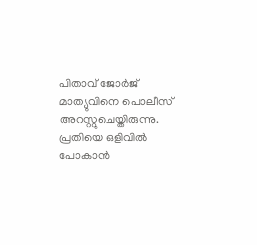പിതാവ് ജോർജ് മാത്യുവിനെ പൊലീസ് അറസ്റ്റുചെയ്തിരുന്നു. പ്രതിയെ ഒളിവിൽ പോകാൻ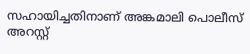സഹായിച്ചതിനാണ് അങ്കമാലി പൊലീസ് അറസ്റ്റ്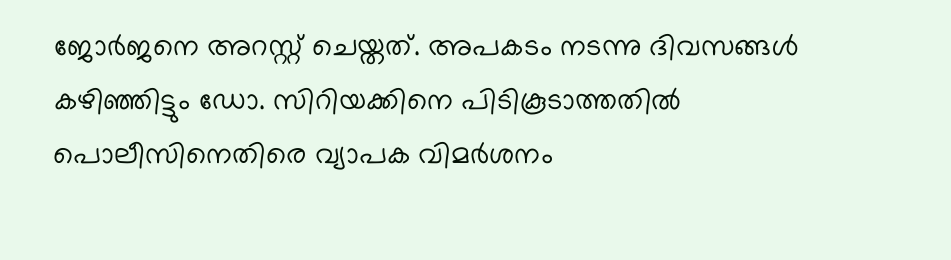ജോർജനെ അറസ്റ്റ് ചെയ്തത്. അപകടം നടന്നു ദിവസങ്ങൾ കഴിഞ്ഞിട്ടും ഡോ. സിറിയക്കിനെ പിടികൂടാത്തതിൽ പൊലീസിനെതിരെ വ്യാപക വിമർശനം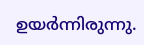ഉയർന്നിരുന്നു.